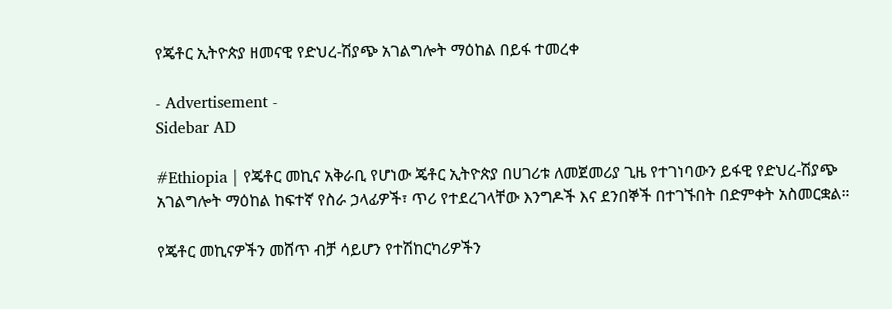የጄቶር ኢትዮጵያ ዘመናዊ የድህረ-ሽያጭ አገልግሎት ማዕከል በይፋ ተመረቀ

- Advertisement -
Sidebar AD

#Ethiopia | የጄቶር መኪና አቅራቢ የሆነው ጄቶር ኢትዮጵያ በሀገሪቱ ለመጀመሪያ ጊዜ የተገነባውን ይፋዊ የድህረ-ሽያጭ አገልግሎት ማዕከል ከፍተኛ የስራ ኃላፊዎች፣ ጥሪ የተደረገላቸው እንግዶች እና ደንበኞች በተገኙበት በድምቀት አስመርቋል።

የጄቶር መኪናዎችን መሸጥ ብቻ ሳይሆን የተሽከርካሪዎችን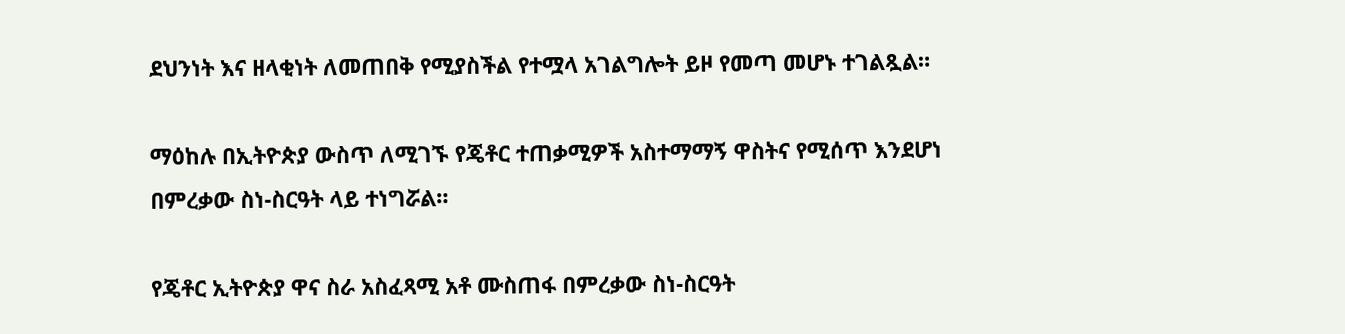ደህንነት እና ዘላቂነት ለመጠበቅ የሚያስችል የተሟላ አገልግሎት ይዞ የመጣ መሆኑ ተገልጿል።

ማዕከሉ በኢትዮጵያ ውስጥ ለሚገኙ የጄቶር ተጠቃሚዎች አስተማማኝ ዋስትና የሚሰጥ እንደሆነ በምረቃው ስነ-ስርዓት ላይ ተነግሯል።

የጄቶር ኢትዮጵያ ዋና ስራ አስፈጻሚ አቶ ሙስጠፋ በምረቃው ስነ-ስርዓት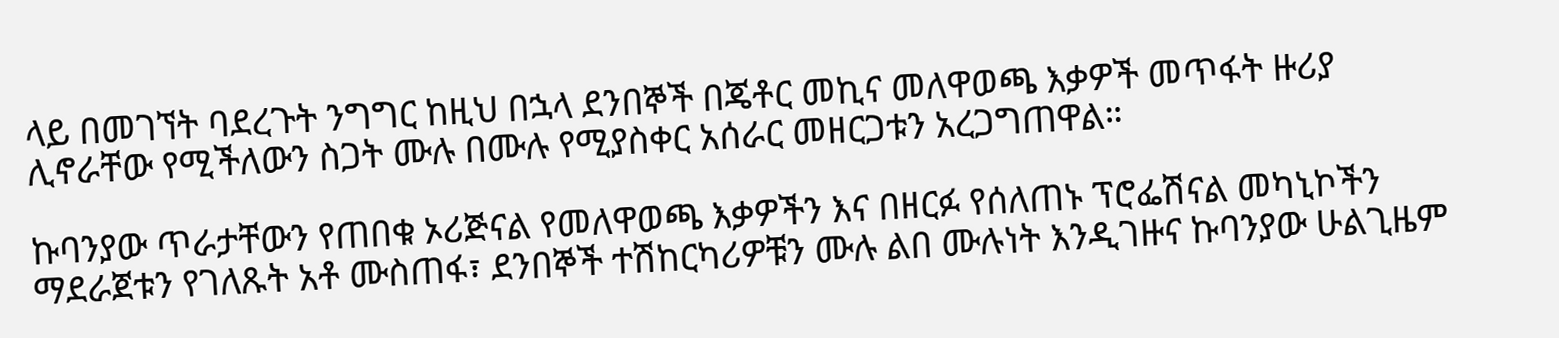ላይ በመገኘት ባደረጉት ንግግር ከዚህ በኋላ ደንበኞች በጄቶር መኪና መለዋወጫ እቃዎች መጥፋት ዙሪያ ሊኖራቸው የሚችለውን ስጋት ሙሉ በሙሉ የሚያስቀር አሰራር መዘርጋቱን አረጋግጠዋል።

ኩባንያው ጥራታቸውን የጠበቁ ኦሪጅናል የመለዋወጫ እቃዎችን እና በዘርፉ የሰለጠኑ ፕሮፌሽናል መካኒኮችን ማደራጀቱን የገለጹት አቶ ሙስጠፋ፣ ደንበኞች ተሽከርካሪዎቹን ሙሉ ልበ ሙሉነት እንዲገዙና ኩባንያው ሁልጊዜም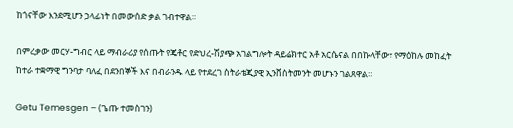ከጎናቸው እንደሚሆን ኃላፊነት በመውሰድ ቃል ገብተዋል።

በምረቃው መርሃ-ግብር ላይ ማብራሪያ የሰጡት የጄቶር የድህረ-ሽያጭ አገልግሎት ዳይሬክተር አቶ አርሴናል በበኩላቸው፣ የማዕከሉ መከፈት ከተራ ተቋማዊ ግንባታ ባለፈ በደንበኞች እና በብራንዱ ላይ የተደረገ ስትራቴጂያዊ ኢንቨስትመንት መሆኑን ገልጸዋል።

Getu Temesgen – (ጌጡ ተመስገን)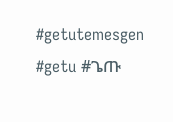#getutemesgen #getu #ጌጡ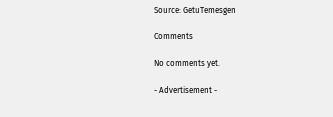Source: GetuTemesgen

Comments

No comments yet.

- Advertisement -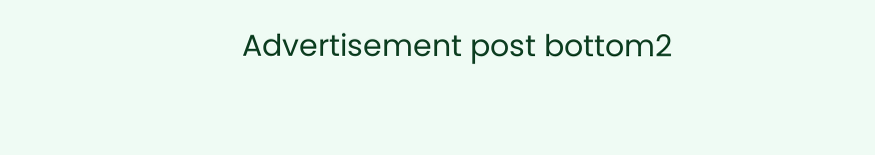Advertisement post bottom2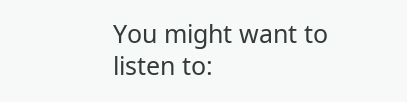You might want to listen to: